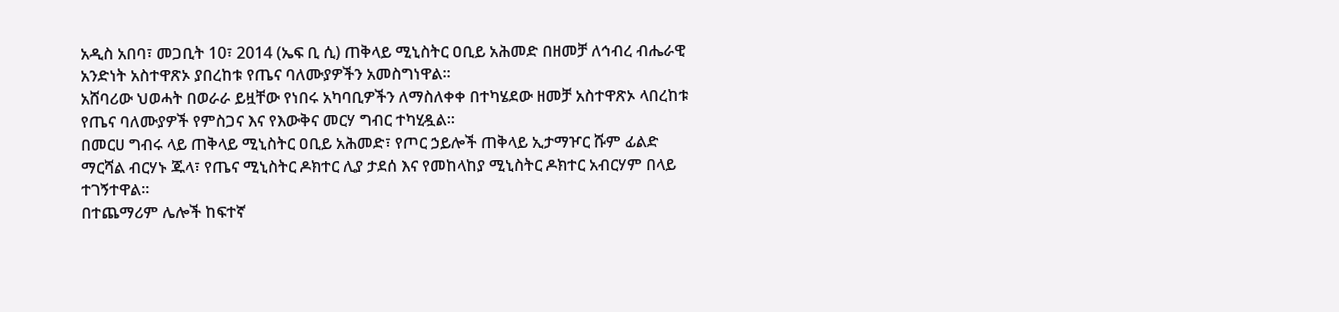አዲስ አበባ፣ መጋቢት 10፣ 2014 (ኤፍ ቢ ሲ) ጠቅላይ ሚኒስትር ዐቢይ አሕመድ በዘመቻ ለኅብረ ብሔራዊ አንድነት አስተዋጽኦ ያበረከቱ የጤና ባለሙያዎችን አመስግነዋል፡፡
አሸባሪው ህወሓት በወራራ ይዟቸው የነበሩ አካባቢዎችን ለማስለቀቀ በተካሄደው ዘመቻ አስተዋጽኦ ላበረከቱ የጤና ባለሙያዎች የምስጋና እና የእውቅና መርሃ ግብር ተካሂዷል።
በመርሀ ግብሩ ላይ ጠቅላይ ሚኒስትር ዐቢይ አሕመድ፣ የጦር ኃይሎች ጠቅላይ ኢታማዦር ሹም ፊልድ ማርሻል ብርሃኑ ጁላ፣ የጤና ሚኒስትር ዶክተር ሊያ ታደሰ እና የመከላከያ ሚኒስትር ዶክተር አብርሃም በላይ ተገኝተዋል።
በተጨማሪም ሌሎች ከፍተኛ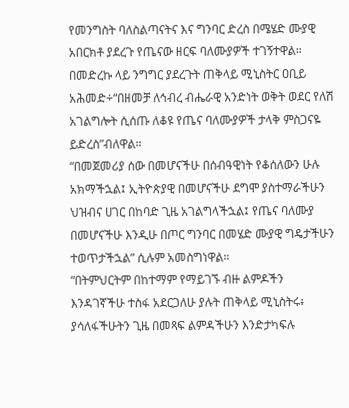የመንግስት ባለስልጣናትና እና ግንባር ድረስ በሜሄድ ሙያዊ አበርክቶ ያደረጉ የጤናው ዘርፍ ባለሙያዎች ተገኝተዋል።
በመድረኩ ላይ ንግግር ያደረጉት ጠቅላይ ሚኒስትር ዐቢይ አሕመድ÷“በዘመቻ ለኅብረ ብሔራዊ አንድነት ወቅት ወደር የለሽ አገልግሎት ሲሰጡ ለቆዩ የጤና ባለሙያዎች ታላቅ ምስጋናዬ ይድረስ”ብለዋል።
“በመጀመሪያ ሰው በመሆናችሁ በሰብዓዊነት የቆሰለውን ሁሉ አክማችኋል፤ ኢትዮጵያዊ በመሆናችሁ ደግሞ ያስተማራችሁን ህዝብና ሀገር በከባድ ጊዜ አገልግላችኋል፤ የጤና ባለሙያ በመሆናችሁ እንዲሁ በጦር ግንባር በመሄድ ሙያዊ ግዴታችሁን ተወጥታችኋል” ሲሉም አመስግነዋል።
“በትምህርትም በከተማም የማይገኙ ብዙ ልምዶችን እንዳገኛችሁ ተስፋ አደርጋለሁ ያሉት ጠቅላይ ሚኒስትሩ፥ ያሳለፋችሁትን ጊዜ በመጻፍ ልምዳችሁን እንድታካፍሉ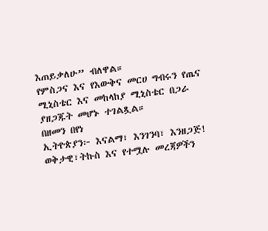እጠይቃለሁ” ብለዋል።
የምስጋና እና የእውቅና መርሀ ግብሩን የጤና ሚኒስቴር እና መከላከያ ሚኒስቴር በጋራ ያዘጋጁት መሆኑ ተገልጿል።
በዘመን በየነ
ኢትዮጵያን፦ እናልማ፣ እንገንባ፣ እንዘጋጅ!
ወቅታዊ፣ትኩስ እና የተሟሉ መረጃዎችን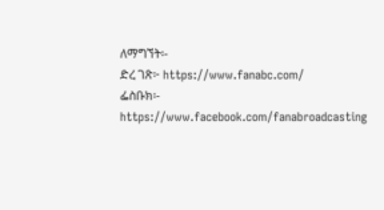ለማግኘት፡-
ድረ ገጽ፦ https://www.fanabc.com/
ፌስቡክ፡- https://www.facebook.com/fanabroadcasting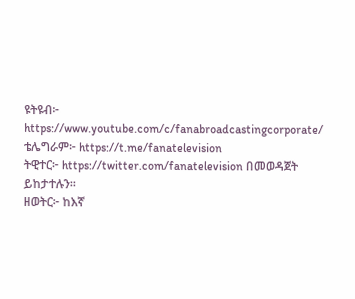ዩትዩብ፦ https://www.youtube.com/c/fanabroadcastingcorporate/
ቴሌግራም፦ https://t.me/fanatelevision
ትዊተር፦ https://twitter.com/fanatelevision በመወዳጀት ይከታተሉን፡፡
ዘወትር፦ ከእኛ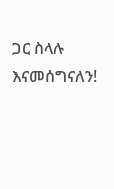ጋር ስላሉ እናመሰግናለን!